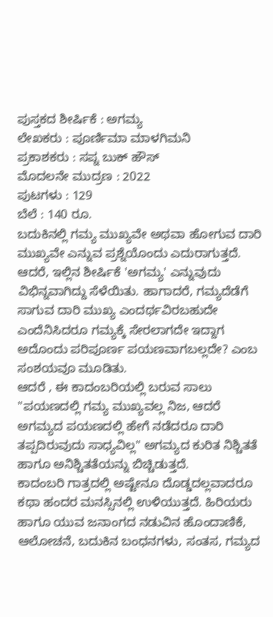ಪುಸ್ತಕದ ಶೀರ್ಷಿಕೆ : ಅಗಮ್ಯ
ಲೇಖಕರು : ಪೂರ್ಣಿಮಾ ಮಾಳಗಿಮನಿ
ಪ್ರಕಾಶಕರು : ಸಪ್ನ ಬುಕ್ ಹೌಸ್
ಮೊದಲನೇ ಮುದ್ರಣ : 2022
ಪುಟಗಳು : 129
ಬೆಲೆ : 140 ರೂ.
ಬದುಕಿನಲ್ಲಿ ಗಮ್ಯ ಮುಖ್ಯವೇ ಅಥವಾ ಹೋಗುವ ದಾರಿ ಮುಖ್ಯವೇ ಎನ್ನುವ ಪ್ರಶ್ನೆಯೊಂದು ಎದುರಾಗುತ್ತದೆ. ಆದರೆ, ಇಲ್ಲಿನ ಶೀರ್ಷಿಕೆ 'ಅಗಮ್ಯ' ಎನ್ನುವುದು ವಿಭಿನ್ನವಾಗಿದ್ದು ಸೆಳೆಯಿತು. ಹಾಗಾದರೆ, ಗಮ್ಯದೆಡೆಗೆ ಸಾಗುವ ದಾರಿ ಮುಖ್ಯ ಎಂದರ್ಥವಿರಬಹುದೇ ಎಂದೆನಿಸಿದರೂ ಗಮ್ಯಕ್ಕೆ ಸೇರಲಾಗದೇ ಇದ್ದಾಗ ಅದೊಂದು ಪರಿಪೂರ್ಣ ಪಯಣವಾಗಬಲ್ಲದೇ? ಎಂಬ ಸಂಶಯವೂ ಮೂಡಿತು.
ಆದರೆ , ಈ ಕಾದಂಬರಿಯಲ್ಲಿ ಬರುವ ಸಾಲು "ಪಯಣದಲ್ಲಿ ಗಮ್ಯ ಮುಖ್ಯವಲ್ಲ ನಿಜ, ಆದರೆ ಅಗಮ್ಯದ ಪಯಣದಲ್ಲಿ ಹೇಗೆ ನಡೆದರೂ ದಾರಿ ತಪ್ಪದಿರುವುದು ಸಾಧ್ಯವಿಲ್ಲ" ಅಗಮ್ಯದ ಕುರಿತ ನಿಶ್ಚಿತತೆ ಹಾಗೂ ಅನಿಶ್ಚಿತತೆಯನ್ನು ಬಿಚ್ಚಿಡುತ್ತದೆ.
ಕಾದಂಬರಿ ಗಾತ್ರದಲ್ಲಿ ಅಷ್ಟೇನೂ ದೊಡ್ಡದಲ್ಲವಾದರೂ ಕಥಾ ಹಂದರ ಮನಸ್ಸಿನಲ್ಲಿ ಉಳಿಯುತ್ತದೆ. ಹಿರಿಯರು ಹಾಗೂ ಯುವ ಜನಾಂಗದ ನಡುವಿನ ಹೊಂದಾಣಿಕೆ, ಆಲೋಚನೆ, ಬದುಕಿನ ಬಂಧನಗಳು, ಸಂತಸ, ಗಮ್ಯದ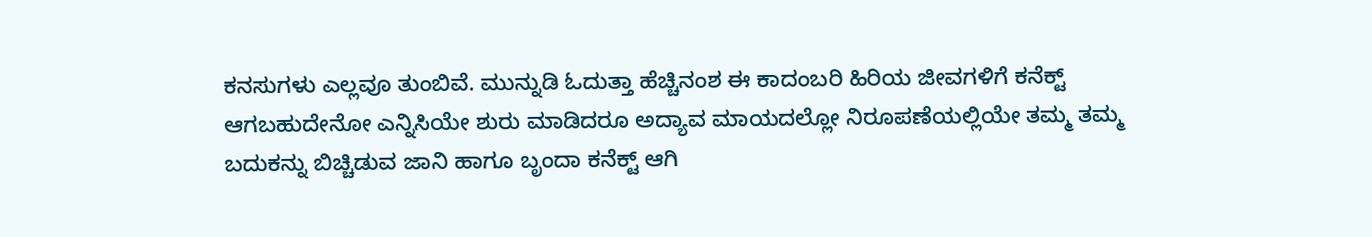ಕನಸುಗಳು ಎಲ್ಲವೂ ತುಂಬಿವೆ. ಮುನ್ನುಡಿ ಓದುತ್ತಾ ಹೆಚ್ಚಿನಂಶ ಈ ಕಾದಂಬರಿ ಹಿರಿಯ ಜೀವಗಳಿಗೆ ಕನೆಕ್ಟ್ ಆಗಬಹುದೇನೋ ಎನ್ನಿಸಿಯೇ ಶುರು ಮಾಡಿದರೂ ಅದ್ಯಾವ ಮಾಯದಲ್ಲೋ ನಿರೂಪಣೆಯಲ್ಲಿಯೇ ತಮ್ಮ ತಮ್ಮ ಬದುಕನ್ನು ಬಿಚ್ಚಿಡುವ ಜಾನಿ ಹಾಗೂ ಬೃಂದಾ ಕನೆಕ್ಟ್ ಆಗಿ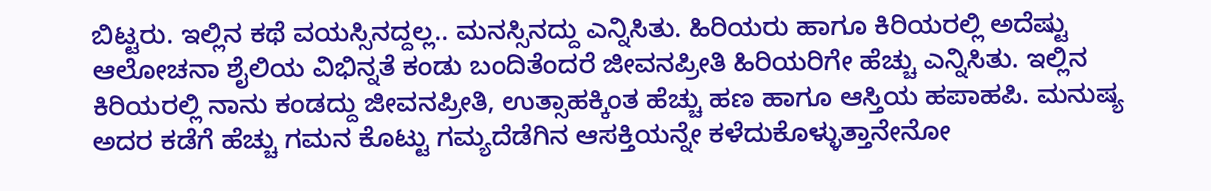ಬಿಟ್ಟರು. ಇಲ್ಲಿನ ಕಥೆ ವಯಸ್ಸಿನದ್ದಲ್ಲ.. ಮನಸ್ಸಿನದ್ದು ಎನ್ನಿಸಿತು. ಹಿರಿಯರು ಹಾಗೂ ಕಿರಿಯರಲ್ಲಿ ಅದೆಷ್ಟು ಆಲೋಚನಾ ಶೈಲಿಯ ವಿಭಿನ್ನತೆ ಕಂಡು ಬಂದಿತೆಂದರೆ ಜೀವನಪ್ರೀತಿ ಹಿರಿಯರಿಗೇ ಹೆಚ್ಚು ಎನ್ನಿಸಿತು. ಇಲ್ಲಿನ ಕಿರಿಯರಲ್ಲಿ ನಾನು ಕಂಡದ್ದು ಜೀವನಪ್ರೀತಿ, ಉತ್ಸಾಹಕ್ಕಿಂತ ಹೆಚ್ಚು ಹಣ ಹಾಗೂ ಆಸ್ತಿಯ ಹಪಾಹಪಿ. ಮನುಷ್ಯ ಅದರ ಕಡೆಗೆ ಹೆಚ್ಚು ಗಮನ ಕೊಟ್ಟು ಗಮ್ಯದೆಡೆಗಿನ ಆಸಕ್ತಿಯನ್ನೇ ಕಳೆದುಕೊಳ್ಳುತ್ತಾನೇನೋ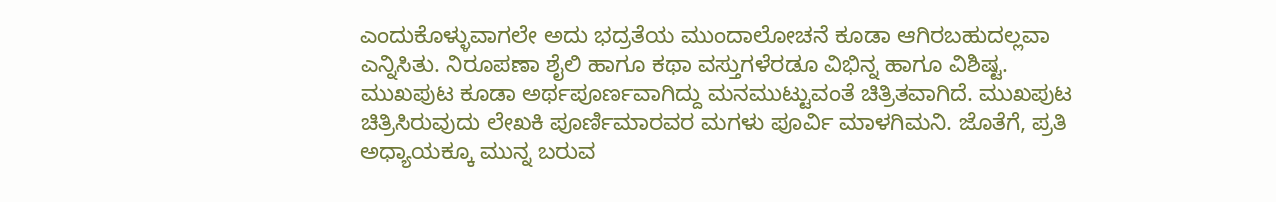ಎಂದುಕೊಳ್ಳುವಾಗಲೇ ಅದು ಭದ್ರತೆಯ ಮುಂದಾಲೋಚನೆ ಕೂಡಾ ಆಗಿರಬಹುದಲ್ಲವಾ ಎನ್ನಿಸಿತು. ನಿರೂಪಣಾ ಶೈಲಿ ಹಾಗೂ ಕಥಾ ವಸ್ತುಗಳೆರಡೂ ವಿಭಿನ್ನ ಹಾಗೂ ವಿಶಿಷ್ಟ. ಮುಖಪುಟ ಕೂಡಾ ಅರ್ಥಪೂರ್ಣವಾಗಿದ್ದು ಮನಮುಟ್ಟುವಂತೆ ಚಿತ್ರಿತವಾಗಿದೆ. ಮುಖಪುಟ ಚಿತ್ರಿಸಿರುವುದು ಲೇಖಕಿ ಪೂರ್ಣಿಮಾರವರ ಮಗಳು ಪೂರ್ವಿ ಮಾಳಗಿಮನಿ. ಜೊತೆಗೆ, ಪ್ರತಿ ಅಧ್ಯಾಯಕ್ಕೂ ಮುನ್ನ ಬರುವ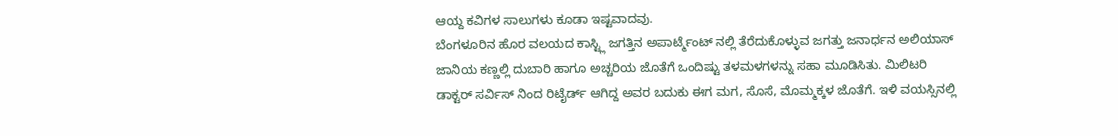ಆಯ್ದ ಕವಿಗಳ ಸಾಲುಗಳು ಕೂಡಾ ಇಷ್ಟವಾದವು.
ಬೆಂಗಳೂರಿನ ಹೊರ ವಲಯದ ಕಾಸ್ಟ್ಲಿ ಜಗತ್ತಿನ ಅಪಾರ್ಟ್ಮೆಂಟ್ ನಲ್ಲಿ ತೆರೆದುಕೊಳ್ಳುವ ಜಗತ್ತು ಜನಾರ್ಧನ ಅಲಿಯಾಸ್ ಜಾನಿಯ ಕಣ್ಣಲ್ಲಿ ದುಬಾರಿ ಹಾಗೂ ಅಚ್ಚರಿಯ ಜೊತೆಗೆ ಒಂದಿಷ್ಟು ತಳಮಳಗಳನ್ನು ಸಹಾ ಮೂಡಿಸಿತು. ಮಿಲಿಟರಿ ಡಾಕ್ಟರ್ ಸರ್ವಿಸ್ ನಿಂದ ರಿಟೈರ್ಡ್ ಆಗಿದ್ದ ಅವರ ಬದುಕು ಈಗ ಮಗ, ಸೊಸೆ, ಮೊಮ್ಮಕ್ಕಳ ಜೊತೆಗೆ. ಇಳಿ ವಯಸ್ಸಿನಲ್ಲಿ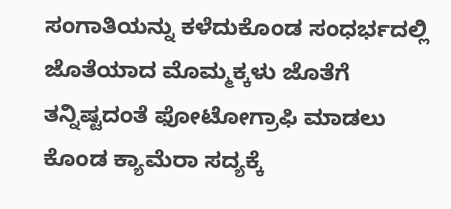ಸಂಗಾತಿಯನ್ನು ಕಳೆದುಕೊಂಡ ಸಂಧರ್ಭದಲ್ಲಿ ಜೊತೆಯಾದ ಮೊಮ್ಮಕ್ಕಳು ಜೊತೆಗೆ ತನ್ನಿಷ್ಟದಂತೆ ಫೋಟೋಗ್ರಾಫಿ ಮಾಡಲು ಕೊಂಡ ಕ್ಯಾಮೆರಾ ಸದ್ಯಕ್ಕೆ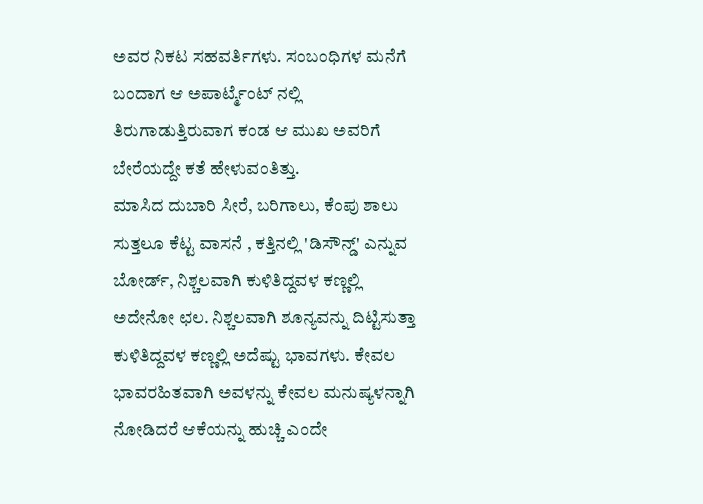ಅವರ ನಿಕಟ ಸಹವರ್ತಿಗಳು. ಸಂಬಂಧಿಗಳ ಮನೆಗೆ ಬಂದಾಗ ಆ ಅಪಾರ್ಟ್ಮೆಂಟ್ ನಲ್ಲಿ ತಿರುಗಾಡುತ್ತಿರುವಾಗ ಕಂಡ ಆ ಮುಖ ಅವರಿಗೆ ಬೇರೆಯದ್ದೇ ಕತೆ ಹೇಳುವಂತಿತ್ತು.
ಮಾಸಿದ ದುಬಾರಿ ಸೀರೆ, ಬರಿಗಾಲು, ಕೆಂಪು ಶಾಲು ಸುತ್ತಲೂ ಕೆಟ್ಟ ವಾಸನೆ , ಕತ್ತಿನಲ್ಲಿ 'ಡಿಸೌನ್ಡ್' ಎನ್ನುವ ಬೋರ್ಡ್, ನಿಶ್ಚಲವಾಗಿ ಕುಳಿತಿದ್ದವಳ ಕಣ್ಣಲ್ಲಿ ಅದೇನೋ ಛಲ. ನಿಶ್ಚಲವಾಗಿ ಶೂನ್ಯವನ್ನು ದಿಟ್ಟಿಸುತ್ತಾ ಕುಳಿತಿದ್ದವಳ ಕಣ್ಣಲ್ಲಿ ಅದೆಷ್ಟು ಭಾವಗಳು. ಕೇವಲ ಭಾವರಹಿತವಾಗಿ ಅವಳನ್ನು ಕೇವಲ ಮನುಷ್ಯಳನ್ನಾಗಿ ನೋಡಿದರೆ ಆಕೆಯನ್ನು ಹುಚ್ಚಿ ಎಂದೇ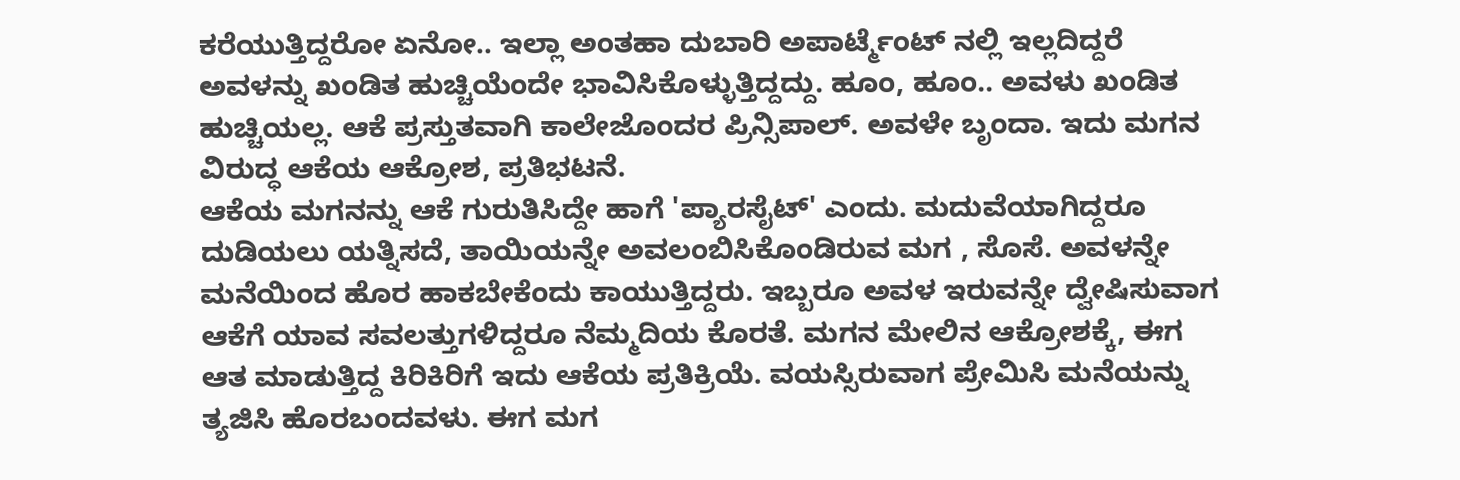ಕರೆಯುತ್ತಿದ್ದರೋ ಏನೋ.. ಇಲ್ಲಾ ಅಂತಹಾ ದುಬಾರಿ ಅಪಾರ್ಟ್ಮೆಂಟ್ ನಲ್ಲಿ ಇಲ್ಲದಿದ್ದರೆ ಅವಳನ್ನು ಖಂಡಿತ ಹುಚ್ಚಿಯೆಂದೇ ಭಾವಿಸಿಕೊಳ್ಳುತ್ತಿದ್ದದ್ದು. ಹೂಂ, ಹೂಂ.. ಅವಳು ಖಂಡಿತ ಹುಚ್ಚಿಯಲ್ಲ. ಆಕೆ ಪ್ರಸ್ತುತವಾಗಿ ಕಾಲೇಜೊಂದರ ಪ್ರಿನ್ಸಿಪಾಲ್. ಅವಳೇ ಬೃಂದಾ. ಇದು ಮಗನ ವಿರುದ್ಧ ಆಕೆಯ ಆಕ್ರೋಶ, ಪ್ರತಿಭಟನೆ.
ಆಕೆಯ ಮಗನನ್ನು ಆಕೆ ಗುರುತಿಸಿದ್ದೇ ಹಾಗೆ 'ಪ್ಯಾರಸೈಟ್' ಎಂದು. ಮದುವೆಯಾಗಿದ್ದರೂ ದುಡಿಯಲು ಯತ್ನಿಸದೆ, ತಾಯಿಯನ್ನೇ ಅವಲಂಬಿಸಿಕೊಂಡಿರುವ ಮಗ , ಸೊಸೆ. ಅವಳನ್ನೇ ಮನೆಯಿಂದ ಹೊರ ಹಾಕಬೇಕೆಂದು ಕಾಯುತ್ತಿದ್ದರು. ಇಬ್ಬರೂ ಅವಳ ಇರುವನ್ನೇ ದ್ವೇಷಿಸುವಾಗ ಆಕೆಗೆ ಯಾವ ಸವಲತ್ತುಗಳಿದ್ದರೂ ನೆಮ್ಮದಿಯ ಕೊರತೆ. ಮಗನ ಮೇಲಿನ ಆಕ್ರೋಶಕ್ಕೆ, ಈಗ ಆತ ಮಾಡುತ್ತಿದ್ದ ಕಿರಿಕಿರಿಗೆ ಇದು ಆಕೆಯ ಪ್ರತಿಕ್ರಿಯೆ. ವಯಸ್ಸಿರುವಾಗ ಪ್ರೇಮಿಸಿ ಮನೆಯನ್ನು ತ್ಯಜಿಸಿ ಹೊರಬಂದವಳು. ಈಗ ಮಗ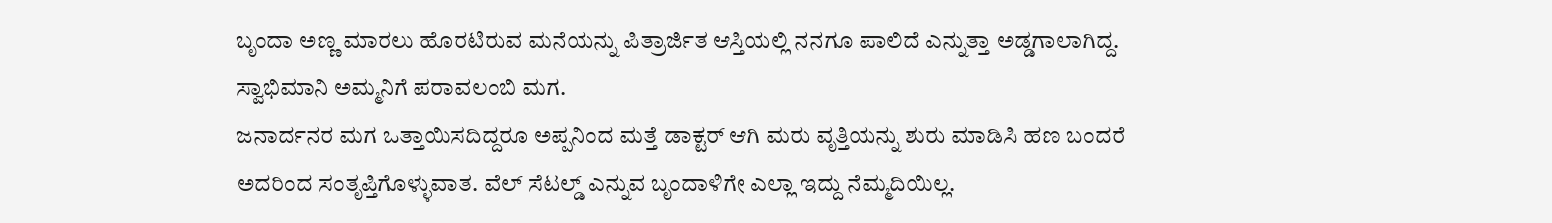ಬೃಂದಾ ಅಣ್ಣ ಮಾರಲು ಹೊರಟಿರುವ ಮನೆಯನ್ನು ಪಿತ್ರಾರ್ಜಿತ ಆಸ್ತಿಯಲ್ಲಿ ನನಗೂ ಪಾಲಿದೆ ಎನ್ನುತ್ತಾ ಅಡ್ಡಗಾಲಾಗಿದ್ದ. ಸ್ವಾಭಿಮಾನಿ ಅಮ್ಮನಿಗೆ ಪರಾವಲಂಬಿ ಮಗ.
ಜನಾರ್ದನರ ಮಗ ಒತ್ತಾಯಿಸದಿದ್ದರೂ ಅಪ್ಪನಿಂದ ಮತ್ತೆ ಡಾಕ್ಟರ್ ಆಗಿ ಮರು ವೃತ್ತಿಯನ್ನು ಶುರು ಮಾಡಿಸಿ ಹಣ ಬಂದರೆ ಅದರಿಂದ ಸಂತೃಪ್ತಿಗೊಳ್ಳುವಾತ. ವೆಲ್ ಸೆಟಲ್ಡ್ ಎನ್ನುವ ಬೃಂದಾಳಿಗೇ ಎಲ್ಲಾ ಇದ್ದು ನೆಮ್ಮದಿಯಿಲ್ಲ.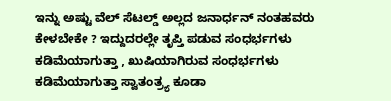ಇನ್ನು ಅಷ್ಟು ವೆಲ್ ಸೆಟಲ್ಡ್ ಅಲ್ಲದ ಜನಾರ್ಧನ್ ನಂತಹವರು ಕೇಳಬೇಕೇ ? ಇದ್ದುದರಲ್ಲೇ ತೃಪ್ತಿ ಪಡುವ ಸಂಧರ್ಭಗಳು ಕಡಿಮೆಯಾಗುತ್ತಾ , ಖುಷಿಯಾಗಿರುವ ಸಂಧರ್ಭಗಳು ಕಡಿಮೆಯಾಗುತ್ತಾ ಸ್ವಾತಂತ್ರ್ಯ ಕೂಡಾ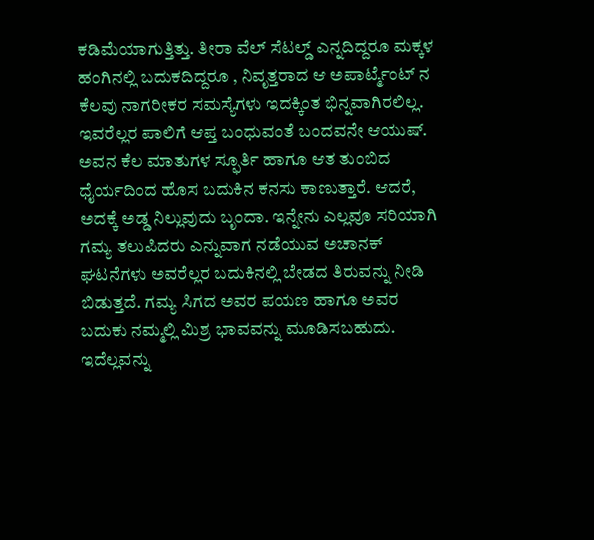ಕಡಿಮೆಯಾಗುತ್ತಿತ್ತು. ತೀರಾ ವೆಲ್ ಸೆಟಲ್ಡ್ ಎನ್ನದಿದ್ದರೂ ಮಕ್ಕಳ ಹಂಗಿನಲ್ಲಿ ಬದುಕದಿದ್ದರೂ , ನಿವೃತ್ತರಾದ ಆ ಅಪಾರ್ಟ್ಮೆಂಟ್ ನ ಕೆಲವು ನಾಗರೀಕರ ಸಮಸ್ಯೆಗಳು ಇದಕ್ಕಿಂತ ಭಿನ್ನವಾಗಿರಲಿಲ್ಲ.
ಇವರೆಲ್ಲರ ಪಾಲಿಗೆ ಆಪ್ತ ಬಂಧುವಂತೆ ಬಂದವನೇ ಆಯುಷ್. ಅವನ ಕೆಲ ಮಾತುಗಳ ಸ್ಫೂರ್ತಿ ಹಾಗೂ ಆತ ತುಂಬಿದ ಧೈರ್ಯದಿಂದ ಹೊಸ ಬದುಕಿನ ಕನಸು ಕಾಣುತ್ತಾರೆ. ಆದರೆ, ಅದಕ್ಕೆ ಅಡ್ಡ ನಿಲ್ಲುವುದು ಬೃಂದಾ. ಇನ್ನೇನು ಎಲ್ಲವೂ ಸರಿಯಾಗಿ ಗಮ್ಯ ತಲುಪಿದರು ಎನ್ನುವಾಗ ನಡೆಯುವ ಅಚಾನಕ್ ಘಟನೆಗಳು ಅವರೆಲ್ಲರ ಬದುಕಿನಲ್ಲಿ ಬೇಡದ ತಿರುವನ್ನು ನೀಡಿ ಬಿಡುತ್ತದೆ. ಗಮ್ಯ ಸಿಗದ ಅವರ ಪಯಣ ಹಾಗೂ ಅವರ ಬದುಕು ನಮ್ಮಲ್ಲಿ ಮಿಶ್ರ ಭಾವವನ್ನು ಮೂಡಿಸಬಹುದು. ಇದೆಲ್ಲವನ್ನು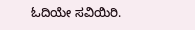ಓದಿಯೇ ಸವಿಯಿರಿ.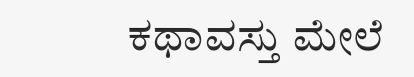ಕಥಾವಸ್ತು ಮೇಲೆ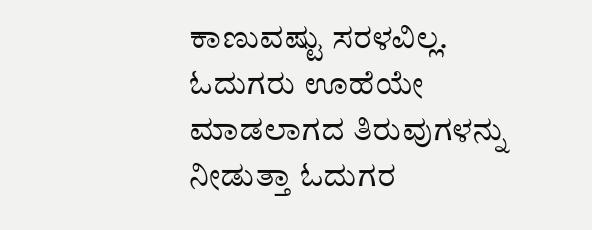ಕಾಣುವಷ್ಟು ಸರಳವಿಲ್ಲ. ಓದುಗರು ಊಹೆಯೇ ಮಾಡಲಾಗದ ತಿರುವುಗಳನ್ನು ನೀಡುತ್ತಾ ಓದುಗರ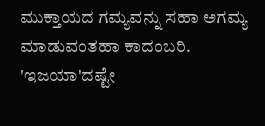ಮುಕ್ತಾಯದ ಗಮ್ಯವನ್ನು ಸಹಾ ಅಗಮ್ಯ ಮಾಡುವಂತಹಾ ಕಾದಂಬರಿ. 'ಇಜಯಾ'ದಷ್ಟೇ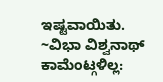ಇಷ್ಟವಾಯಿತು.
~ವಿಭಾ ವಿಶ್ವನಾಥ್
ಕಾಮೆಂಟ್ಗಳಿಲ್ಲ: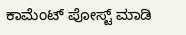ಕಾಮೆಂಟ್ ಪೋಸ್ಟ್ ಮಾಡಿ